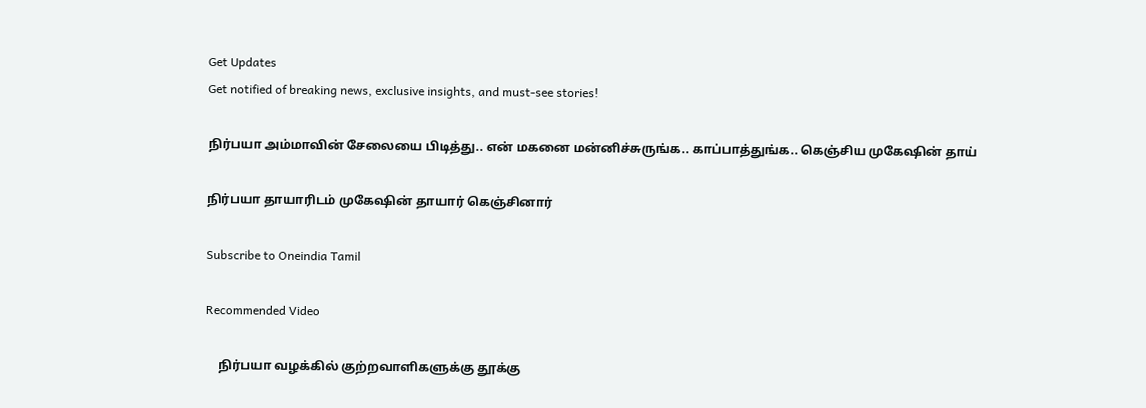Get Updates
Get notified of breaking news, exclusive insights, and must-see stories!

நிர்பயா அம்மாவின் சேலையை பிடித்து.. என் மகனை மன்னிச்சுருங்க.. காப்பாத்துங்க.. கெஞ்சிய முகேஷின் தாய்

நிர்பயா தாயாரிடம் முகேஷின் தாயார் கெஞ்சினார்

Subscribe to Oneindia Tamil

Recommended Video

    நிர்பயா வழக்கில் குற்றவாளிகளுக்கு தூக்கு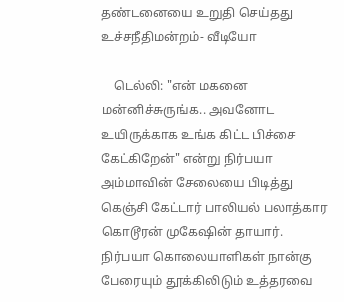தண்டனையை உறுதி செய்தது உச்சநீதிமன்றம்- வீடியோ

    டெல்லி: "என் மகனை மன்னிச்சுருங்க.. அவனோட உயிருக்காக உங்க கிட்ட பிச்சை கேட்கிறேன்" என்று நிர்பயா அம்மாவின் சேலையை பிடித்து கெஞ்சி கேட்டார் பாலியல் பலாத்கார கொடூரன் முகேஷின் தாயார். நிர்பயா கொலையாளிகள் நான்கு பேரையும் தூக்கிலிடும் உத்தரவை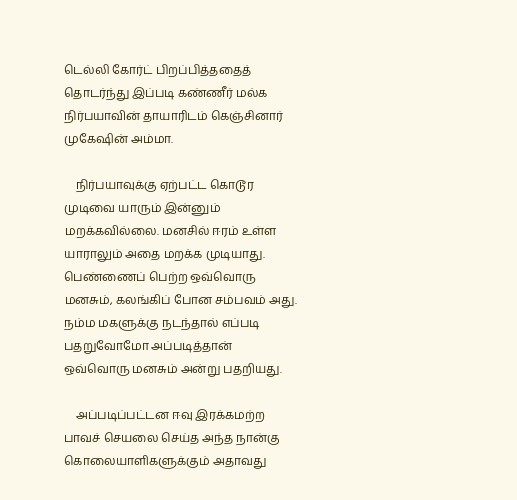டெல்லி கோர்ட் பிறப்பித்ததைத் தொடர்ந்து இப்படி கண்ணீர் மல்க நிர்பயாவின் தாயாரிடம் கெஞ்சினார் முகேஷின் அம்மா.

    நிர்பயாவுக்கு ஏற்பட்ட கொடூர முடிவை யாரும் இன்னும் மறக்கவில்லை. மனசில் ஈரம் உள்ள யாராலும் அதை மறக்க முடியாது. பெண்ணைப் பெற்ற ஒவ்வொரு மனசும், கலங்கிப் போன சம்பவம் அது. நம்ம மகளுக்கு நடந்தால் எப்படி பதறுவோமோ அப்படித்தான் ஒவ்வொரு மனசும் அன்று பதறியது.

    அப்படிப்பட்டன ஈவு இரக்கமற்ற பாவச் செயலை செய்த அந்த நான்கு கொலையாளிகளுக்கும் அதாவது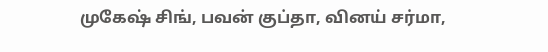முகேஷ் சிங், பவன் குப்தா, வினய் சர்மா,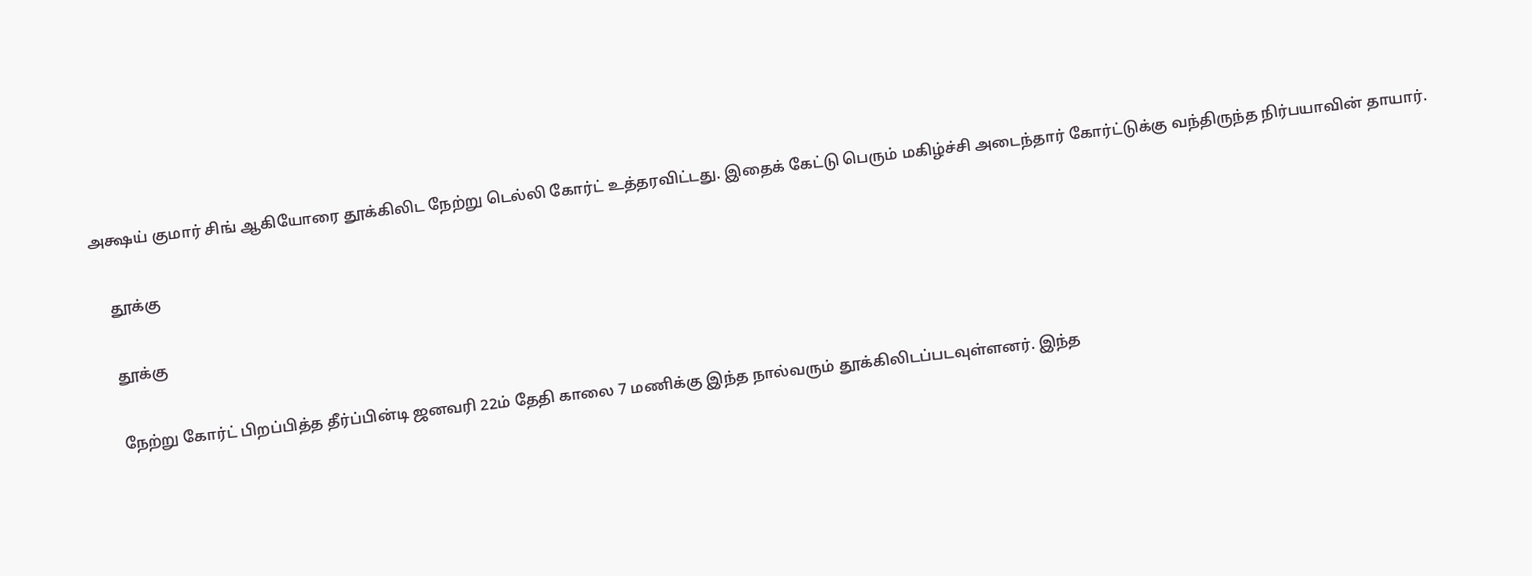அக்ஷய் குமார் சிங் ஆகியோரை தூக்கிலிட நேற்று டெல்லி கோர்ட் உத்தரவிட்டது. இதைக் கேட்டு பெரும் மகிழ்ச்சி அடைந்தார் கோர்ட்டுக்கு வந்திருந்த நிர்பயாவின் தாயார்.

    தூக்கு

    தூக்கு

    நேற்று கோர்ட் பிறப்பித்த தீர்ப்பின்டி ஜனவரி 22ம் தேதி காலை 7 மணிக்கு இந்த நால்வரும் தூக்கிலிடப்படவுள்ளனர். இந்த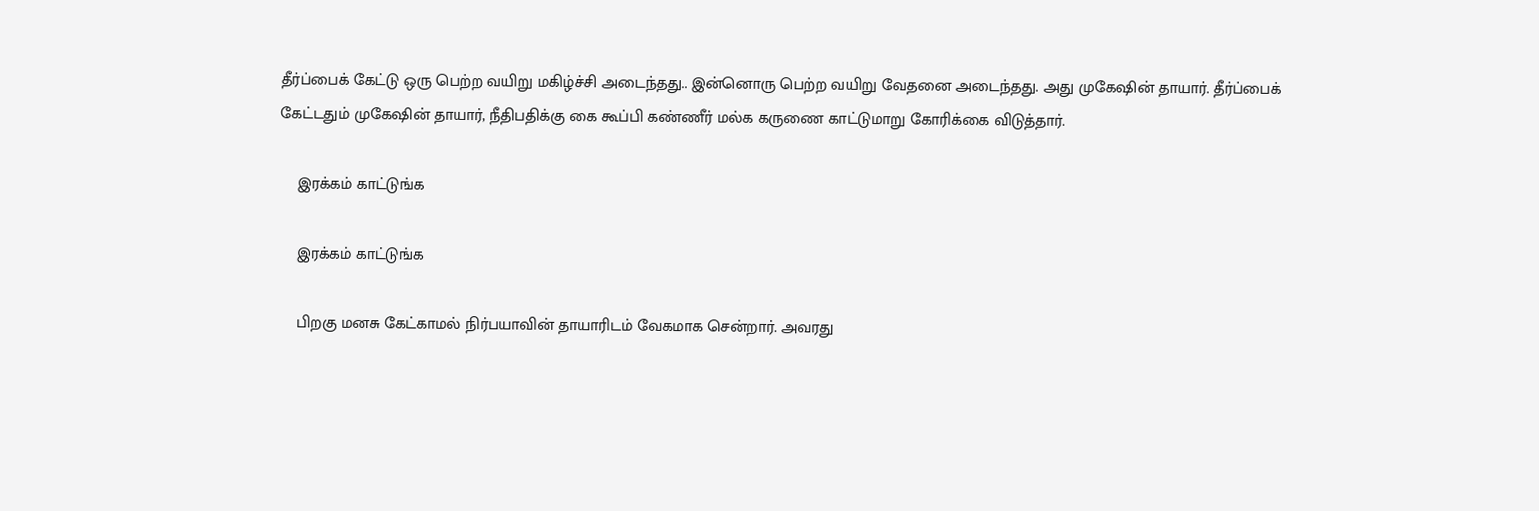தீர்ப்பைக் கேட்டு ஒரு பெற்ற வயிறு மகிழ்ச்சி அடைந்தது.. இன்னொரு பெற்ற வயிறு வேதனை அடைந்தது. அது முகேஷின் தாயார். தீர்ப்பைக் கேட்டதும் முகேஷின் தாயார், நீதிபதிக்கு கை கூப்பி கண்ணீர் மல்க கருணை காட்டுமாறு கோரிக்கை விடுத்தார்.

    இரக்கம் காட்டுங்க

    இரக்கம் காட்டுங்க

    பிறகு மனசு கேட்காமல் நிர்பயாவின் தாயாரிடம் வேகமாக சென்றார். அவரது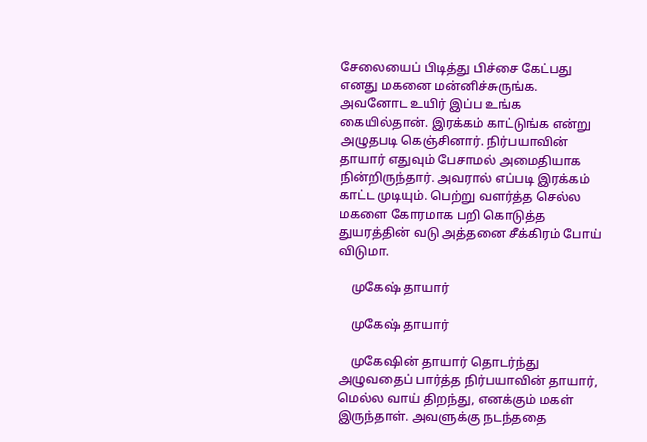சேலையைப் பிடித்து பிச்சை கேட்பது எனது மகனை மன்னிச்சுருங்க. அவனோட உயிர் இப்ப உங்க கையில்தான். இரக்கம் காட்டுங்க என்று அழுதபடி கெஞ்சினார். நிர்பயாவின் தாயார் எதுவும் பேசாமல் அமைதியாக நின்றிருந்தார். அவரால் எப்படி இரக்கம் காட்ட முடியும். பெற்று வளர்த்த செல்ல மகளை கோரமாக பறி கொடுத்த துயரத்தின் வடு அத்தனை சீக்கிரம் போய் விடுமா.

    முகேஷ் தாயார்

    முகேஷ் தாயார்

    முகேஷின் தாயார் தொடர்ந்து அழுவதைப் பார்த்த நிர்பயாவின் தாயார், மெல்ல வாய் திறந்து, எனக்கும் மகள் இருந்தாள். அவளுக்கு நடந்ததை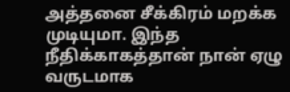அத்தனை சீக்கிரம் மறக்க முடியுமா. இந்த நீதிக்காகத்தான் நான் ஏழு வருடமாக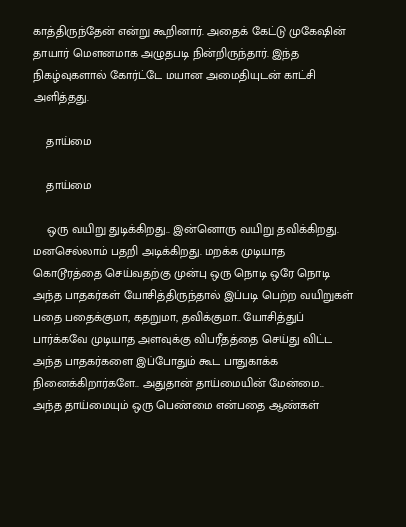காத்திருந்தேன் என்று கூறினார். அதைக் கேட்டு முகேஷின் தாயார் மெளனமாக அழுதபடி நின்றிருந்தார். இந்த நிகழ்வுகளால் கோர்ட்டே மயான அமைதியுடன் காட்சி அளித்தது.

    தாய்மை

    தாய்மை

    ஒரு வயிறு துடிக்கிறது.. இன்னொரு வயிறு தவிக்கிறது. மனசெல்லாம் பதறி அடிக்கிறது. மறக்க முடியாத கொடூரத்தை செய்வதற்கு முன்பு ஒரு நொடி ஒரே நொடி அந்த பாதகர்கள் யோசித்திருந்தால் இப்படி பெற்ற வயிறுகள் பதை பதைக்குமா, கதறுமா, தவிக்குமா.. யோசித்துப் பார்க்கவே முடியாத அளவுக்கு விபரீதத்தை செய்து விட்ட அந்த பாதகர்களை இப்போதும் கூட பாதுகாக்க நினைக்கிறார்களே.. அதுதான் தாய்மையின் மேன்மை.. அந்த தாய்மையும் ஒரு பெண்மை என்பதை ஆண்கள்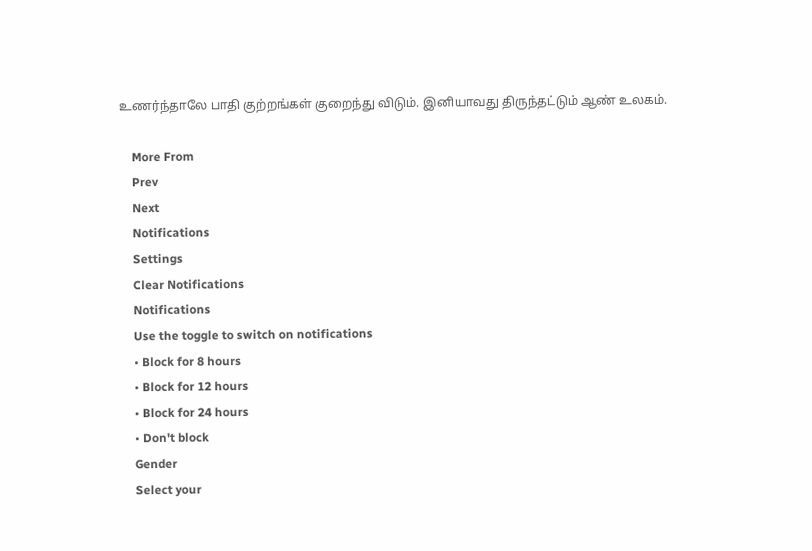உணர்ந்தாலே பாதி குற்றங்கள் குறைந்து விடும். இனியாவது திருந்தட்டும் ஆண் உலகம்.

    More From
    Prev
    Next
    Notifications
    Settings
    Clear Notifications
    Notifications
    Use the toggle to switch on notifications
    • Block for 8 hours
    • Block for 12 hours
    • Block for 24 hours
    • Don't block
    Gender
    Select your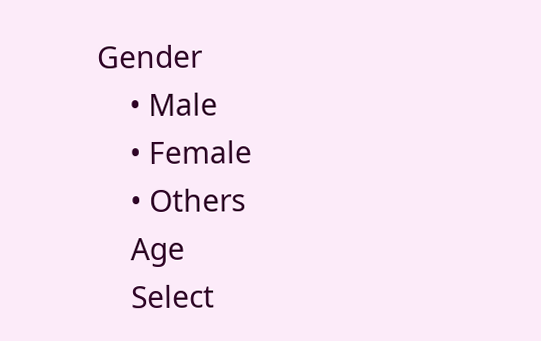Gender
    • Male
    • Female
    • Others
    Age
    Select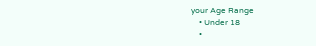your Age Range
    • Under 18
    •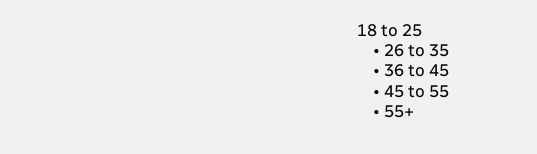18 to 25
    • 26 to 35
    • 36 to 45
    • 45 to 55
    • 55+